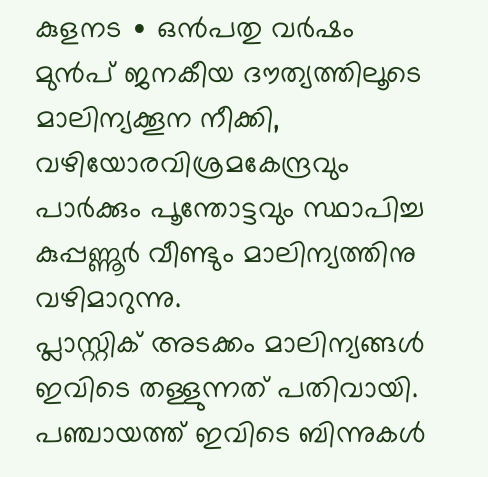കുളനട ∙ ഒൻപതു വർഷം മുൻപ് ജനകീയ ദൗത്യത്തിലൂടെ മാലിന്യക്കൂന നീക്കി, വഴിയോരവിശ്രമകേന്ദ്രവും പാർക്കും പൂന്തോട്ടവും സ്ഥാപിച്ച കുപ്പണ്ണൂർ വീണ്ടും മാലിന്യത്തിനു വഴിമാറുന്നു.
പ്ലാസ്റ്റിക് അടക്കം മാലിന്യങ്ങൾ ഇവിടെ തള്ളുന്നത് പതിവായി. പഞ്ചായത്ത് ഇവിടെ ബിന്നുകൾ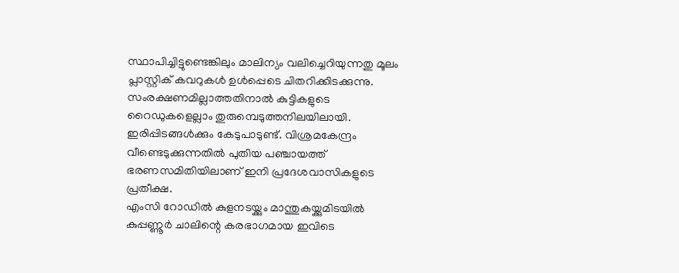സ്ഥാപിച്ചിട്ടുണ്ടെങ്കിലും മാലിന്യം വലിച്ചെറിയുന്നതു മൂലം പ്ലാസ്റ്റിക് കവറുകൾ ഉൾപ്പെടെ ചിതറിക്കിടക്കുന്നു.
സംരക്ഷണമില്ലാത്തതിനാൽ കുട്ടികളുടെ റൈഡുകളെല്ലാം തുരുമ്പെടുത്തനിലയിലായി.
ഇരിപ്പിടങ്ങൾക്കും കേടുപാടുണ്ട്. വിശ്രമകേന്ദ്രം വീണ്ടെടുക്കുന്നതിൽ പുതിയ പഞ്ചായത്ത് ഭരണസമിതിയിലാണ് ഇനി പ്രദേശവാസികളുടെ പ്രതീക്ഷ.
എംസി റോഡിൽ കുളനടയ്ക്കും മാന്തുകയ്ക്കുമിടയിൽ കുപ്പണ്ണൂർ ചാലിന്റെ കരഭാഗമായ ഇവിടെ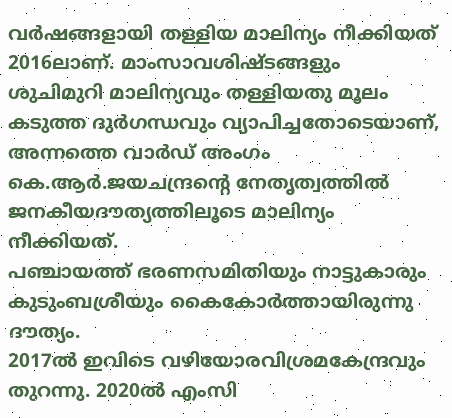വർഷങ്ങളായി തള്ളിയ മാലിന്യം നീക്കിയത് 2016ലാണ്. മാംസാവശിഷ്ടങ്ങളും ശുചിമുറി മാലിന്യവും തള്ളിയതു മൂലം കടുത്ത ദുർഗന്ധവും വ്യാപിച്ചതോടെയാണ്, അന്നത്തെ വാർഡ് അംഗം കെ.ആർ.ജയചന്ദ്രന്റെ നേതൃത്വത്തിൽ ജനകീയദൗത്യത്തിലൂടെ മാലിന്യം നീക്കിയത്.
പഞ്ചായത്ത് ഭരണസമിതിയും നാട്ടുകാരും കുടുംബശ്രീയും കൈകോർത്തായിരുന്നു ദൗത്യം.
2017ൽ ഇവിടെ വഴിയോരവിശ്രമകേന്ദ്രവും തുറന്നു. 2020ൽ എംസി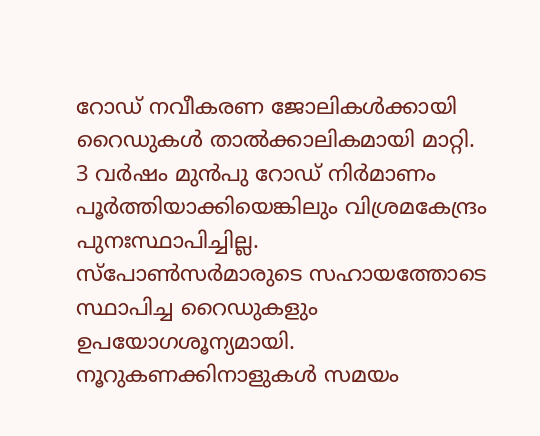റോഡ് നവീകരണ ജോലികൾക്കായി റൈഡുകൾ താൽക്കാലികമായി മാറ്റി.
3 വർഷം മുൻപു റോഡ് നിർമാണം പൂർത്തിയാക്കിയെങ്കിലും വിശ്രമകേന്ദ്രം പുനഃസ്ഥാപിച്ചില്ല.
സ്പോൺസർമാരുടെ സഹായത്തോടെ സ്ഥാപിച്ച റൈഡുകളും ഉപയോഗശൂന്യമായി. നൂറുകണക്കിനാളുകൾ സമയം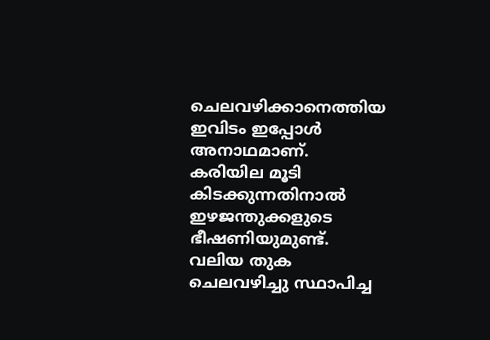ചെലവഴിക്കാനെത്തിയ ഇവിടം ഇപ്പോൾ അനാഥമാണ്.
കരിയില മൂടി കിടക്കുന്നതിനാൽ ഇഴജന്തുക്കളുടെ ഭീഷണിയുമുണ്ട്. വലിയ തുക ചെലവഴിച്ചു സ്ഥാപിച്ച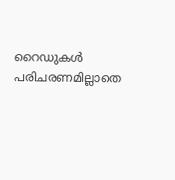റൈഡുകൾ പരിചരണമില്ലാതെ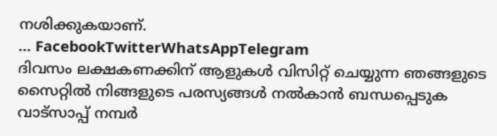നശിക്കുകയാണ്.
… FacebookTwitterWhatsAppTelegram
ദിവസം ലക്ഷകണക്കിന് ആളുകൾ വിസിറ്റ് ചെയ്യുന്ന ഞങ്ങളുടെ സൈറ്റിൽ നിങ്ങളുടെ പരസ്യങ്ങൾ നൽകാൻ ബന്ധപ്പെടുക വാട്സാപ്പ് നമ്പർ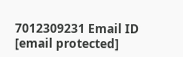7012309231 Email ID [email protected]